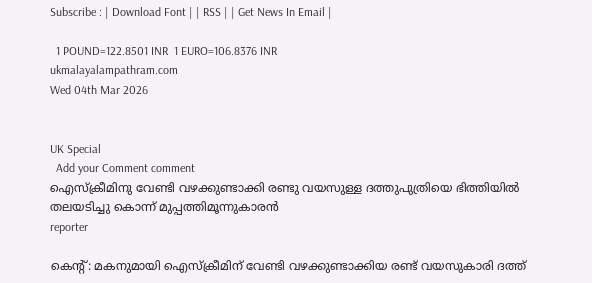Subscribe : | Download Font | | RSS | | Get News In Email |

  1 POUND=122.8501 INR  1 EURO=106.8376 INR
ukmalayalampathram.com
Wed 04th Mar 2026


UK Special
  Add your Comment comment
ഐസ്‌ക്രീമിനു വേണ്ടി വഴക്കുണ്ടാക്കി രണ്ടു വയസുള്ള ദത്തുപുത്രിയെ ഭിത്തിയില്‍ തലയടിച്ചു കൊന്ന് മുപ്പത്തിമൂന്നുകാരന്‍
reporter

കെന്റ്: മകനുമായി ഐസ്‌ക്രീമിന് വേണ്ടി വഴക്കുണ്ടാക്കിയ രണ്ട് വയസുകാരി ദത്ത്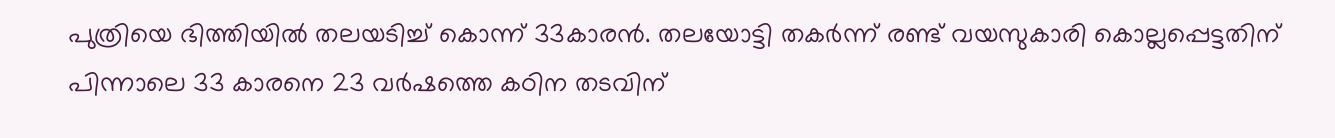പുത്രിയെ ഭിത്തിയില്‍ തലയടിച്ച് കൊന്ന് 33കാരന്‍. തലയോട്ടി തകര്‍ന്ന് രണ്ട് വയസുകാരി കൊല്ലപ്പെട്ടതിന് പിന്നാലെ 33 കാരനെ 23 വര്‍ഷത്തെ കഠിന തടവിന്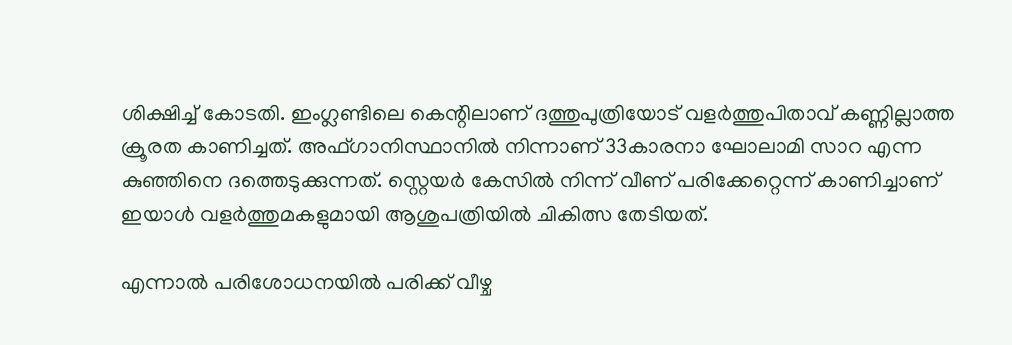ശിക്ഷിച്ച് കോടതി. ഇംഗ്ലണ്ടിലെ കെന്റിലാണ് ദത്തുപുത്രിയോട് വളര്‍ത്തുപിതാവ് കണ്ണില്ലാത്ത ക്രൂരത കാണിച്ചത്. അഫ്ഗാനിസ്ഥാനില്‍ നിന്നാണ് 33കാരനാ ഘോലാമി സാറ എന്ന കുഞ്ഞിനെ ദത്തെടുക്കുന്നത്. സ്റ്റെയര്‍ കേസില്‍ നിന്ന് വീണ് പരിക്കേറ്റെന്ന് കാണിച്ചാണ് ഇയാള്‍ വളര്‍ത്തുമകളുമായി ആശുപത്രിയില്‍ ചികിത്സ തേടിയത്.

എന്നാല്‍ പരിശോധനയില്‍ പരിക്ക് വീഴ്ച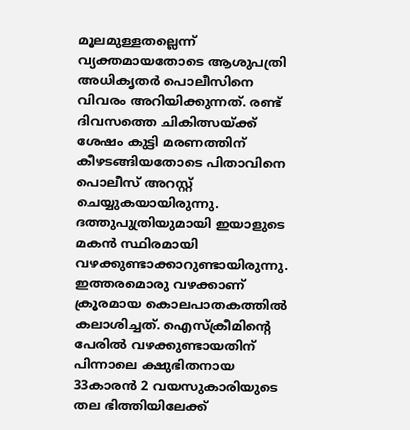മൂലമുള്ളതല്ലെന്ന് വ്യക്തമായതോടെ ആശുപത്രി അധികൃതര്‍ പൊലീസിനെ വിവരം അറിയിക്കുന്നത്. രണ്ട് ദിവസത്തെ ചികിത്സയ്ക്ക് ശേഷം കുട്ടി മരണത്തിന് കീഴടങ്ങിയതോടെ പിതാവിനെ പൊലീസ് അറസ്റ്റ് ചെയ്യുകയായിരുന്നു. ദത്തുപുത്രിയുമായി ഇയാളുടെ മകന്‍ സ്ഥിരമായി വഴക്കുണ്ടാക്കാറുണ്ടായിരുന്നു. ഇത്തരമൊരു വഴക്കാണ് ക്രൂരമായ കൊലപാതകത്തില്‍ കലാശിച്ചത്. ഐസ്‌ക്രീമിന്റെ പേരില്‍ വഴക്കുണ്ടായതിന് പിന്നാലെ ക്ഷുഭിതനായ 33കാരന്‍ 2 വയസുകാരിയുടെ തല ഭിത്തിയിലേക്ക്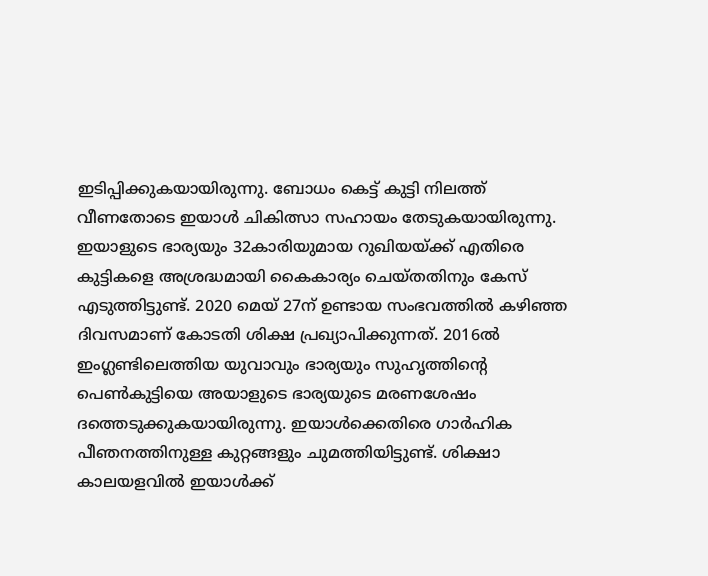ഇടിപ്പിക്കുകയായിരുന്നു. ബോധം കെട്ട് കുട്ടി നിലത്ത് വീണതോടെ ഇയാള്‍ ചികിത്സാ സഹായം തേടുകയായിരുന്നു. ഇയാളുടെ ഭാര്യയും 32കാരിയുമായ റുഖിയയ്ക്ക് എതിരെ കുട്ടികളെ അശ്രദ്ധമായി കൈകാര്യം ചെയ്തതിനും കേസ് എടുത്തിട്ടുണ്ട്. 2020 മെയ് 27ന് ഉണ്ടായ സംഭവത്തില്‍ കഴിഞ്ഞ ദിവസമാണ് കോടതി ശിക്ഷ പ്രഖ്യാപിക്കുന്നത്. 2016ല്‍ ഇംഗ്ലണ്ടിലെത്തിയ യുവാവും ഭാര്യയും സുഹൃത്തിന്റെ പെണ്‍കുട്ടിയെ അയാളുടെ ഭാര്യയുടെ മരണശേഷം ദത്തെടുക്കുകയായിരുന്നു. ഇയാള്‍ക്കെതിരെ ഗാര്‍ഹിക പീഞനത്തിനുള്ള കുറ്റങ്ങളും ചുമത്തിയിട്ടുണ്ട്. ശിക്ഷാ കാലയളവില്‍ ഇയാള്‍ക്ക്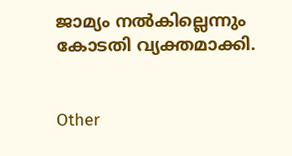ജാമ്യം നല്‍കില്ലെന്നും കോടതി വ്യക്തമാക്കി.


Other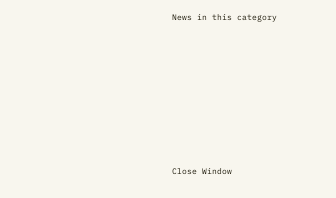News in this category








Close Window